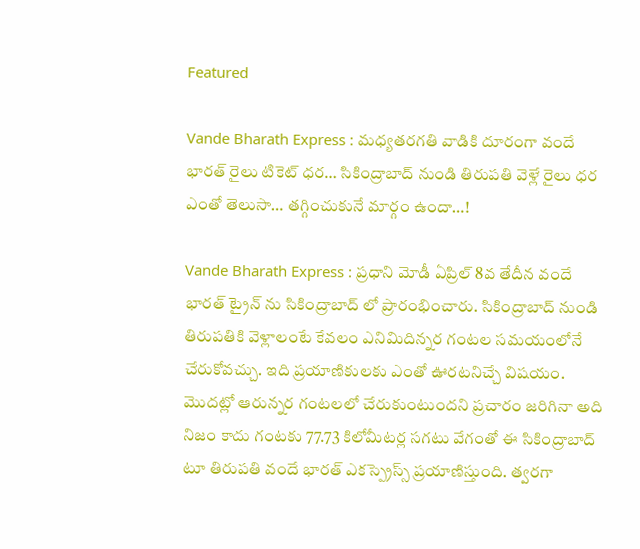Featured

Vande Bharath Express : మధ్యతరగతి వాడికి దూరంగా వందే భారత్ రైలు టికెట్ ధర… సికింద్రాబాద్ నుండి తిరుపతి వెళ్లే రైలు ధర ఎంతో తెలుసా… తగ్గించుకునే మార్గం ఉందా…!

Vande Bharath Express : ప్రధాని మోడీ ఏప్రిల్ 8వ తేదీన వందే భారత్ ట్రైన్ ను సికింద్రాబాద్ లో ప్రారంభించారు. సికింద్రాబాద్ నుండి తిరుపతికి వెళ్లాలంటే కేవలం ఎనిమిదిన్నర గంటల సమయంలోనే చేరుకోవచ్చు. ఇది ప్రయాణికులకు ఎంతో ఊరటనిచ్చే విషయం. మొదట్లో ఆరున్నర గంటలలో చేరుకుంటుందని ప్రచారం జరిగినా అది నిజం కాదు గంటకు 77.73 కిలోమీటర్ల సగటు వేగంతో ఈ సికింద్రాబాద్ టూ తిరుపతి వందే భారత్ ఎకస్ప్రెస్స్ ప్రయాణిస్తుంది. త్వరగా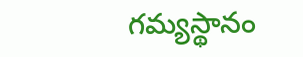గమ్యస్థానం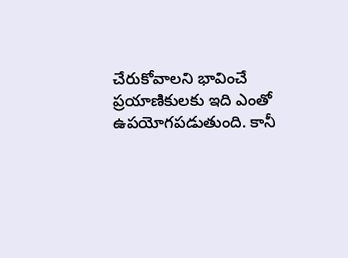చేరుకోవాలని భావించే ప్రయాణికులకు ఇది ఎంతో ఉపయోగపడుతుంది. కానీ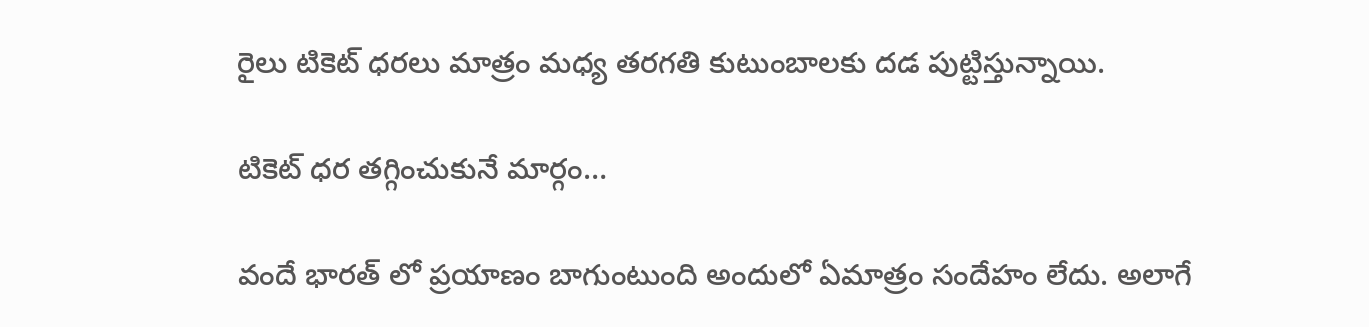రైలు టికెట్ ధరలు మాత్రం మధ్య తరగతి కుటుంబాలకు దడ పుట్టిస్తున్నాయి.

టికెట్ ధర తగ్గించుకునే మార్గం…

వందే భారత్ లో ప్రయాణం బాగుంటుంది అందులో ఏమాత్రం సందేహం లేదు. అలాగే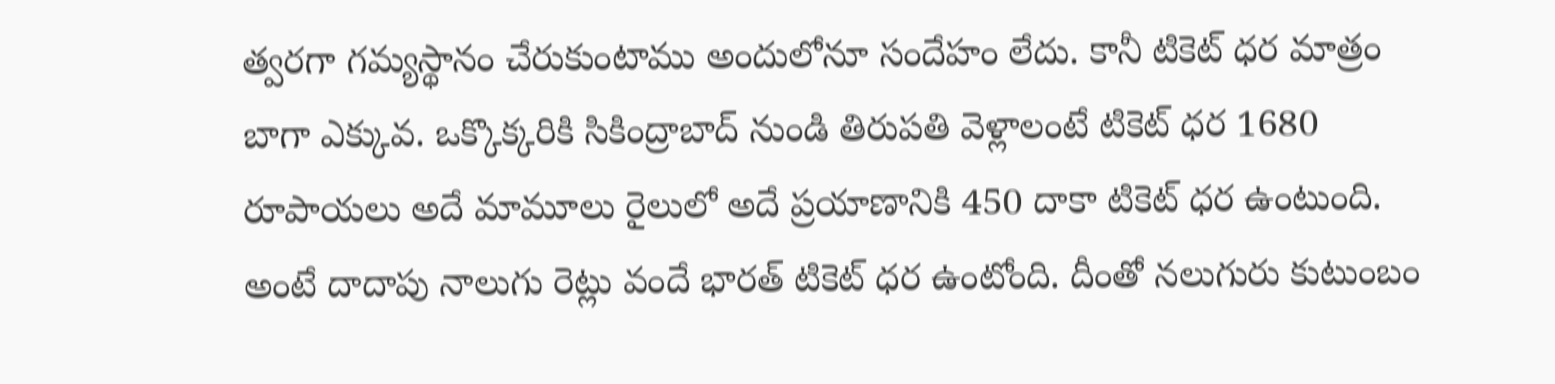త్వరగా గమ్యస్థానం చేరుకుంటాము అందులోనూ సందేహం లేదు. కానీ టికెట్ ధర మాత్రం బాగా ఎక్కువ. ఒక్కొక్కరికి సికింద్రాబాద్ నుండి తిరుపతి వెళ్లాలంటే టికెట్ ధర 1680 రూపాయలు అదే మామూలు రైలులో అదే ప్రయాణానికి 450 దాకా టికెట్ ధర ఉంటుంది. అంటే దాదాపు నాలుగు రెట్లు వందే భారత్ టికెట్ ధర ఉంటోంది. దీంతో నలుగురు కుటుంబం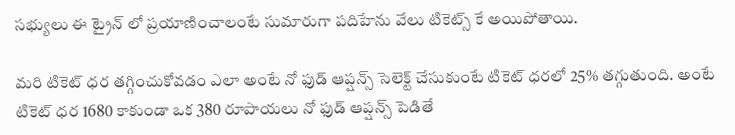సభ్యులు ఈ ట్రైన్ లో ప్రయాణించాలంటే సుమారుగా పదిహేను వేలు టికెట్స్ కే అయిపోతాయి.

మరి టికెట్ ధర తగ్గించుకోవడం ఎలా అంటే నో ఫుడ్ ఆప్షన్స్ సెలెక్ట్ చేసుకుంటే టికెట్ ధరలో 25% తగ్గుతుంది. అంటే టికెట్ ధర 1680 కాకుండా ఒక 380 రూపాయలు నో ఫుడ్ ఆప్షన్స్ పెడితే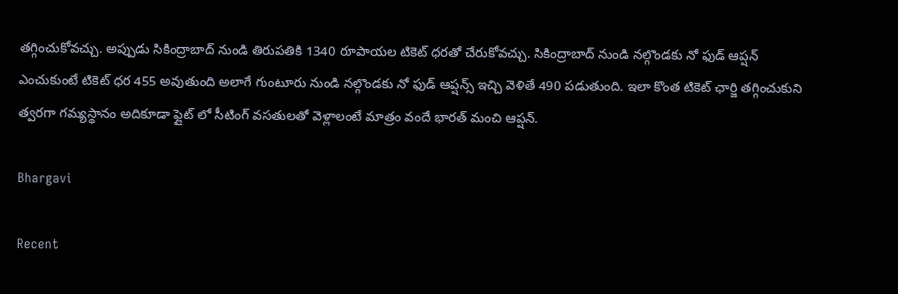తగ్గించుకోవచ్చు. అప్పుడు సికింద్రాబాద్ నుండి తిరుపతికి 1340 రూపాయల టికెట్ ధరతో చేరుకోవచ్చు. సికింద్రాబాద్ నుండి నల్గొండకు నో ఫుడ్ ఆప్షన్ ఎంచుకుంటే టికెట్ ధర 455 అవుతుంది అలాగే గుంటూరు నుండి నల్గొండకు నో ఫుడ్ ఆప్షన్స్ ఇచ్చి వెళితే 490 పడుతుంది. ఇలా కొంత టికెట్ ఛార్జి తగ్గించుకుని త్వరగా గమ్యస్థానం అదికూడా ఫ్లైట్ లో సీటింగ్ వసతులతో వెళ్లాలంటే మాత్రం వందే భారత్ మంచి ఆప్షన్.

Bhargavi

Recent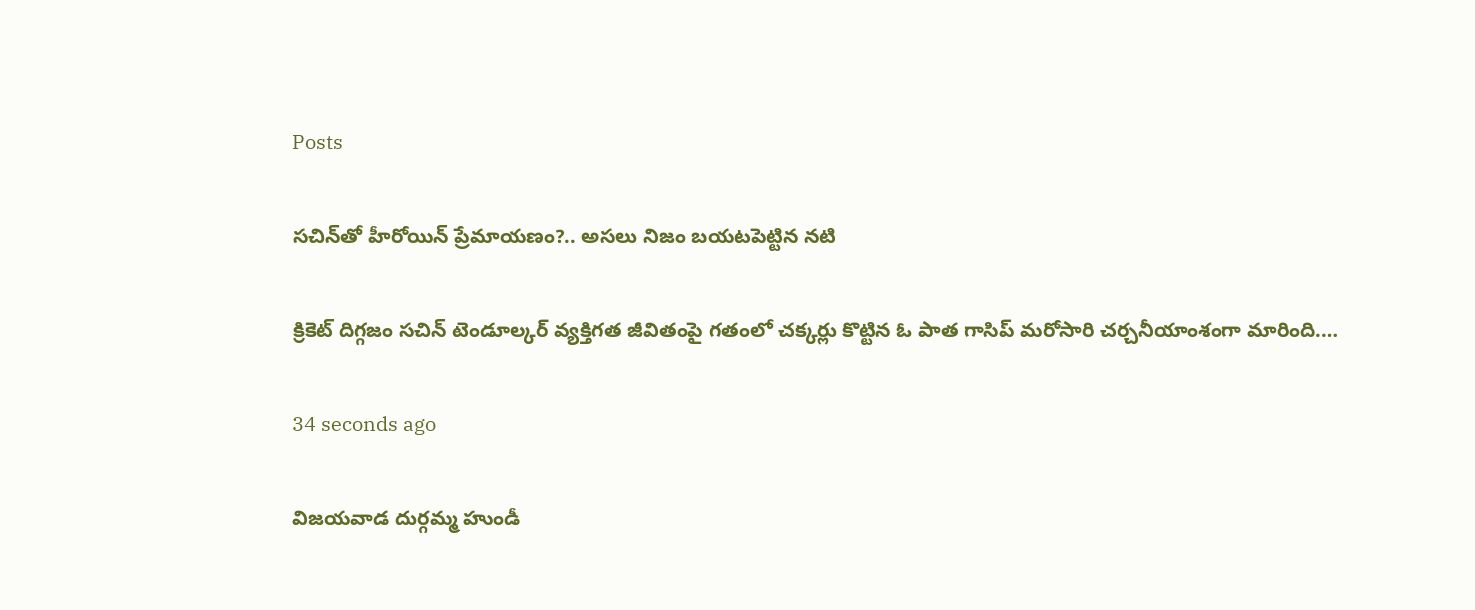Posts

సచిన్‌తో హీరోయిన్ ప్రేమాయణం?.. అసలు నిజం బయటపెట్టిన నటి

క్రికెట్ దిగ్గజం సచిన్ టెండూల్కర్ వ్యక్తిగత జీవితంపై గతంలో చక్కర్లు కొట్టిన ఓ పాత గాసిప్ మరోసారి చర్చనీయాంశంగా మారింది.…

34 seconds ago

విజయవాడ దుర్గమ్మ హుండీ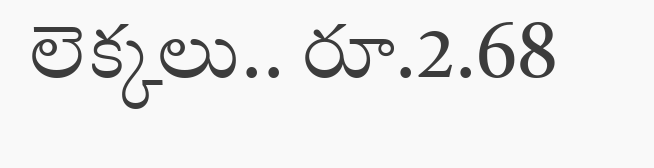లెక్కలు.. రూ.2.68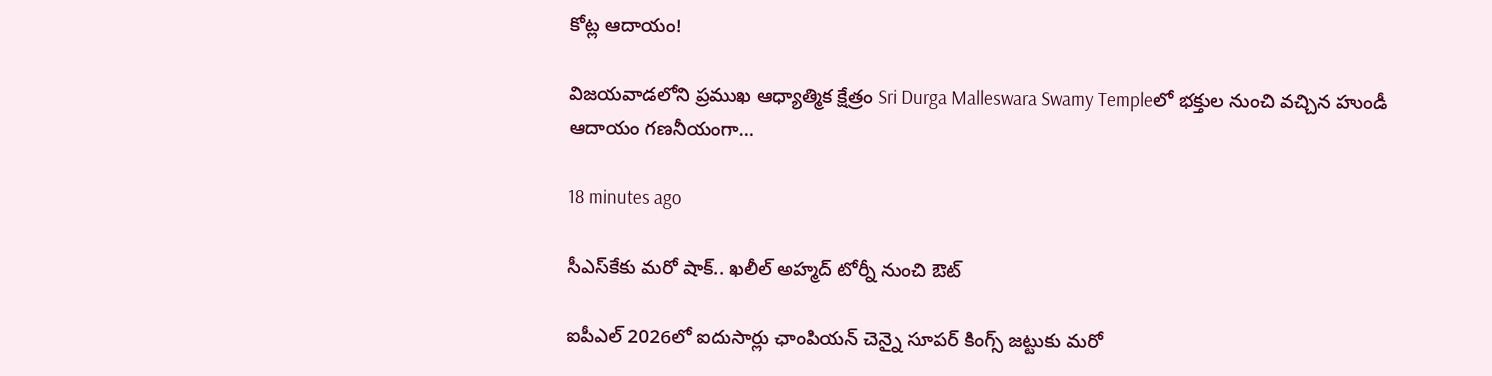కోట్ల ఆదాయం!

విజయవాడలోని ప్రముఖ ఆధ్యాత్మిక క్షేత్రం Sri Durga Malleswara Swamy Templeలో భక్తుల నుంచి వచ్చిన హుండీ ఆదాయం గణనీయంగా…

18 minutes ago

సీఎస్‌కేకు మరో షాక్.. ఖలీల్ అహ్మద్ టోర్నీ నుంచి ఔట్

ఐపీఎల్ 2026లో ఐదుసార్లు ఛాంపియన్ చెన్నై సూపర్ కింగ్స్ జట్టుకు మరో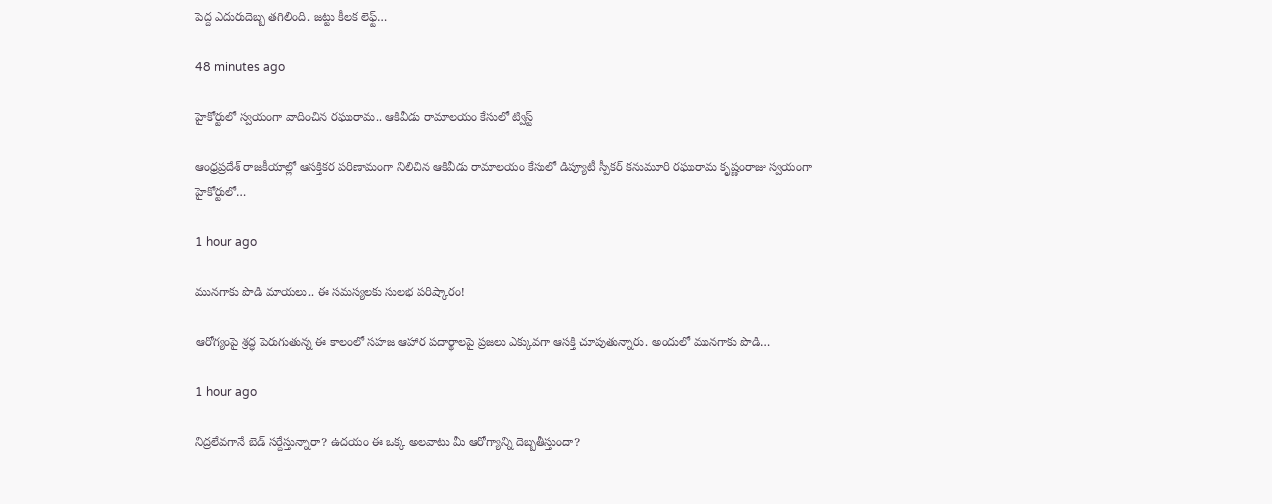పెద్ద ఎదురుదెబ్బ తగిలింది. జట్టు కీలక లెఫ్ట్…

48 minutes ago

హైకోర్టులో స్వయంగా వాదించిన రఘురామ.. ఆకివీడు రామాలయం కేసులో ట్విస్ట్

ఆంధ్రప్రదేశ్ రాజకీయాల్లో ఆసక్తికర పరిణామంగా నిలిచిన ఆకివీడు రామాలయం కేసులో డిప్యూటీ స్పీకర్ కనుమూరి రఘురామ కృష్ణంరాజు స్వయంగా హైకోర్టులో…

1 hour ago

మునగాకు పొడి మాయలు.. ఈ సమస్యలకు సులభ పరిష్కారం!

ఆరోగ్యంపై శ్రద్ధ పెరుగుతున్న ఈ కాలంలో సహజ ఆహార పదార్థాలపై ప్రజలు ఎక్కువగా ఆసక్తి చూపుతున్నారు. అందులో మునగాకు పొడి…

1 hour ago

నిద్రలేవగానే బెడ్ సర్దేస్తున్నారా? ఉదయం ఈ ఒక్క అలవాటు మీ ఆరోగ్యాన్ని దెబ్బతీస్తుందా?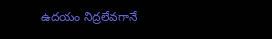ఉదయం నిద్రలేవగానే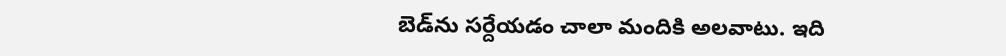బెడ్‌ను సర్దేయడం చాలా మందికి అలవాటు. ఇది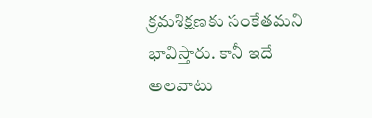క్రమశిక్షణకు సంకేతమని భావిస్తారు. కానీ ఇదే అలవాటు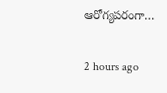ఆరోగ్యపరంగా…

2 hours ago